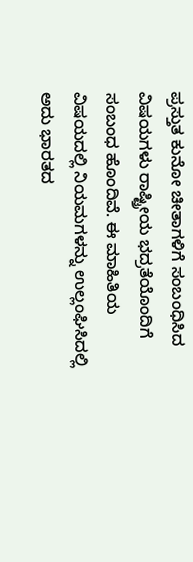ಪ್ರಸ್ತುತ ಕುನೋ ಚೀತಾಗಳಿಗೆ ಸಂಬಂಧಿಸಿದ ವಿಷಯಗಳು ರಾಷ್ಟ್ರೀಯ ಭದ್ರತೆಯೊಂದಿಗೆ ಸಂಬಂಧ ಹೊಂದಿವೆ. ಈ ಮಾಹಿತಿಯ ವಿಷಯದಲ್ಲಿ ನಿಯಮಗಳನ್ನು ಉಲ್ಲಂಘಿಸಿದಲ್ಲಿ ಅದು ಭಾರತದ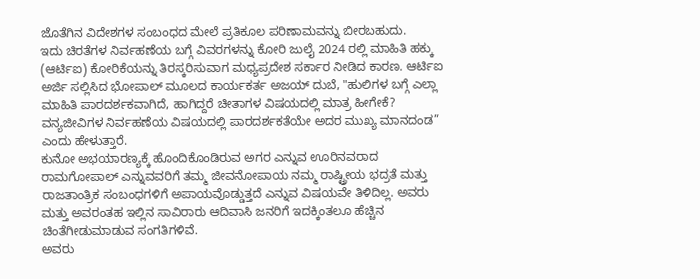ಜೊತೆಗಿನ ವಿದೇಶಗಳ ಸಂಬಂಧದ ಮೇಲೆ ಪ್ರತಿಕೂಲ ಪರಿಣಾಮವನ್ನು ಬೀರಬಹುದು.
ಇದು ಚಿರತೆಗಳ ನಿರ್ವಹಣೆಯ ಬಗ್ಗೆ ವಿವರಗಳನ್ನು ಕೋರಿ ಜುಲೈ 2024 ರಲ್ಲಿ ಮಾಹಿತಿ ಹಕ್ಕು (ಆರ್ಟಿಐ) ಕೋರಿಕೆಯನ್ನು ತಿರಸ್ಕರಿಸುವಾಗ ಮಧ್ಯಪ್ರದೇಶ ಸರ್ಕಾರ ನೀಡಿದ ಕಾರಣ. ಆರ್ಟಿಐ ಅರ್ಜಿ ಸಲ್ಲಿಸಿದ ಭೋಪಾಲ್ ಮೂಲದ ಕಾರ್ಯಕರ್ತ ಅಜಯ್ ದುಬೆ, "ಹುಲಿಗಳ ಬಗ್ಗೆ ಎಲ್ಲಾ ಮಾಹಿತಿ ಪಾರದರ್ಶಕವಾಗಿದೆ, ಹಾಗಿದ್ದರೆ ಚೀತಾಗಳ ವಿಷಯದಲ್ಲಿ ಮಾತ್ರ ಹೀಗೇಕೆ? ವನ್ಯಜೀವಿಗಳ ನಿರ್ವಹಣೆಯ ವಿಷಯದಲ್ಲಿ ಪಾರದರ್ಶಕತೆಯೇ ಅದರ ಮುಖ್ಯ ಮಾನದಂಡ” ಎಂದು ಹೇಳುತ್ತಾರೆ.
ಕುನೋ ಅಭಯಾರಣ್ಯಕ್ಕೆ ಹೊಂದಿಕೊಂಡಿರುವ ಅಗರ ಎನ್ನುವ ಊರಿನವರಾದ ರಾಮಗೋಪಾಲ್ ಎನ್ನುವವರಿಗೆ ತಮ್ಮ ಜೀವನೋಪಾಯ ನಮ್ಮ ರಾಷ್ಟ್ರೀಯ ಭದ್ರತೆ ಮತ್ತು ರಾಜತಾಂತ್ರಿಕ ಸಂಬಂಧಗಳಿಗೆ ಅಪಾಯವೊಡ್ಡುತ್ತದೆ ಎನ್ನುವ ವಿಷಯವೇ ತಿಳಿದಿಲ್ಲ. ಅವರು ಮತ್ತು ಅವರಂತಹ ಇಲ್ಲಿನ ಸಾವಿರಾರು ಆದಿವಾಸಿ ಜನರಿಗೆ ಇದಕ್ಕಿಂತಲೂ ಹೆಚ್ಚಿನ ಚಿಂತೆಗೀಡುಮಾಡುವ ಸಂಗತಿಗಳಿವೆ.
ಅವರು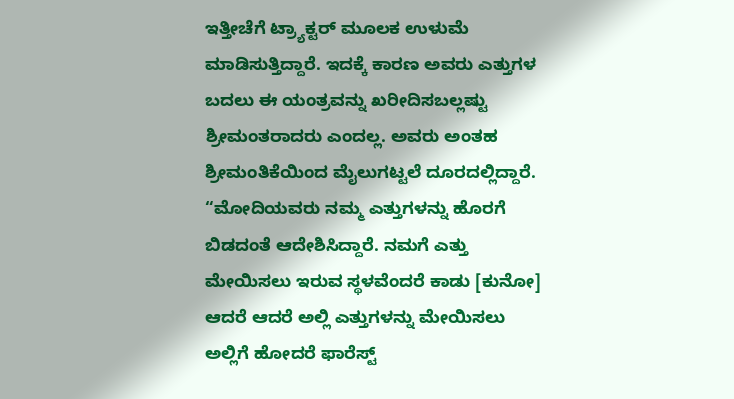ಇತ್ತೀಚೆಗೆ ಟ್ರ್ಯಾಕ್ಟರ್ ಮೂಲಕ ಉಳುಮೆ ಮಾಡಿಸುತ್ತಿದ್ದಾರೆ. ಇದಕ್ಕೆ ಕಾರಣ ಅವರು ಎತ್ತುಗಳ ಬದಲು ಈ ಯಂತ್ರವನ್ನು ಖರೀದಿಸಬಲ್ಲಷ್ಟು ಶ್ರೀಮಂತರಾದರು ಎಂದಲ್ಲ. ಅವರು ಅಂತಹ ಶ್ರೀಮಂತಿಕೆಯಿಂದ ಮೈಲುಗಟ್ಟಲೆ ದೂರದಲ್ಲಿದ್ದಾರೆ.
“ಮೋದಿಯವರು ನಮ್ಮ ಎತ್ತುಗಳನ್ನು ಹೊರಗೆ ಬಿಡದಂತೆ ಆದೇಶಿಸಿದ್ದಾರೆ. ನಮಗೆ ಎತ್ತು ಮೇಯಿಸಲು ಇರುವ ಸ್ಥಳವೆಂದರೆ ಕಾಡು [ಕುನೋ] ಆದರೆ ಆದರೆ ಅಲ್ಲಿ ಎತ್ತುಗಳನ್ನು ಮೇಯಿಸಲು ಅಲ್ಲಿಗೆ ಹೋದರೆ ಫಾರೆಸ್ಟ್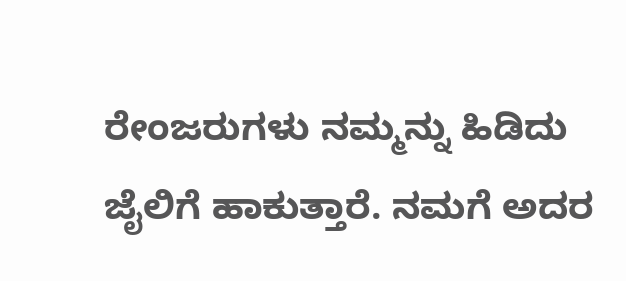ರೇಂಜರುಗಳು ನಮ್ಮನ್ನು ಹಿಡಿದು ಜೈಲಿಗೆ ಹಾಕುತ್ತಾರೆ. ನಮಗೆ ಅದರ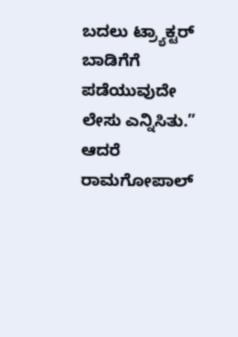ಬದಲು ಟ್ರ್ಯಾಕ್ಟರ್ ಬಾಡಿಗೆಗೆ ಪಡೆಯುವುದೇ ಲೇಸು ಎನ್ನಿಸಿತು.”
ಆದರೆ ರಾಮಗೋಪಾಲ್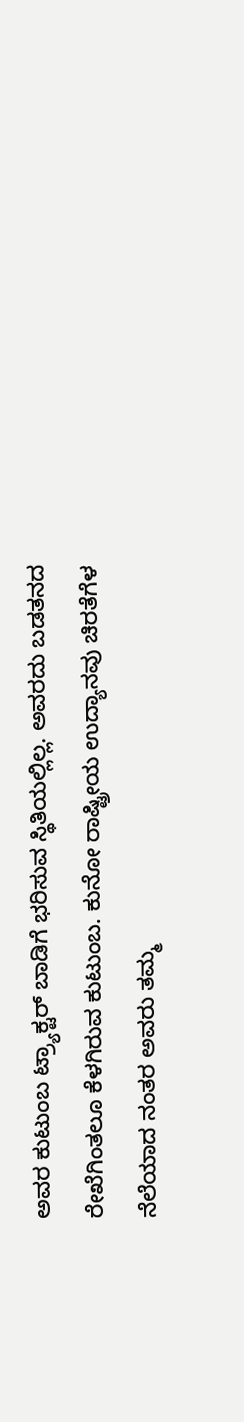ಅವರ ಕುಟುಂಬ ಟ್ರ್ಯಾಕ್ಟರ್ ಬಾಡಿಗೆ ಭರಿಸುವ ಸ್ಥಿತಿಯಲ್ಲಿಲ್ಲ. ಅವರದು ಬಡತನದ ರೇಖೆಗಿಂತಲೂ ಕೆಳಗಿರುವ ಕುಟುಂಬ. ಕುನೋ ರಾಷ್ಟ್ರೀಯ ಉದ್ಯಾನವು ಚಿರತೆಗೆಳ ನೆಲೆಯಾದ ನಂತರ ಅವರು ತಮ್ಮ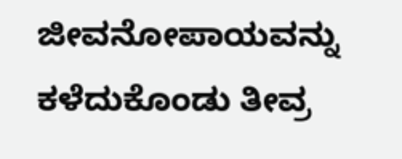ಜೀವನೋಪಾಯವನ್ನು ಕಳೆದುಕೊಂಡು ತೀವ್ರ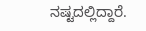ನಷ್ಟದಲ್ಲಿದ್ದಾರೆ.